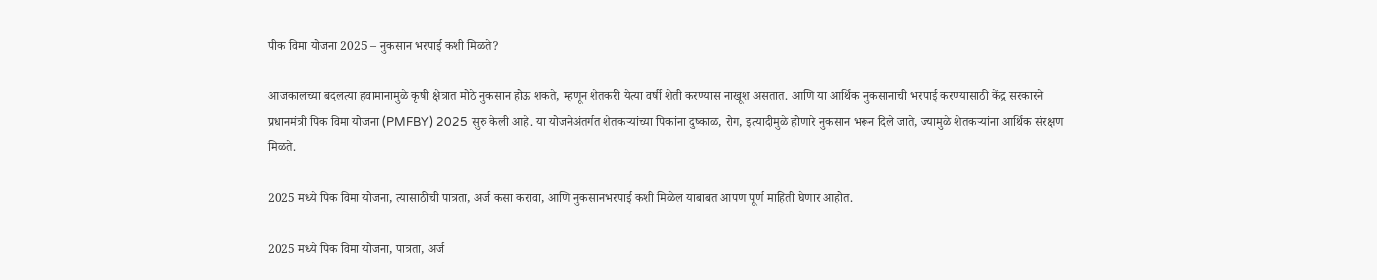पीक विमा योजना 2025 – नुकसान भरपाई कशी मिळते?

आजकालच्या बदलत्या हवामानामुळे कृषी क्षेत्रात मोठे नुकसान होऊ शकते, म्हणून शेतकरी येत्या वर्षी शेती करण्यास नाखूश असतात. आणि या आर्थिक नुकसानाची भरपाई करण्यासाठी केंद्र सरकारने प्रधानमंत्री पिक विमा योजना (PMFBY) 2025 सुरु केली आहे. या योजनेअंतर्गत शेतकऱ्यांच्या पिकांना दुष्काळ, रोग, इत्यादीमुळे होणारे नुकसान भरून दिले जाते, ज्यामुळे शेतकऱ्यांना आर्थिक संरक्षण मिळते.

2025 मध्ये पिक विमा योजना, त्यासाठीची पात्रता, अर्ज कसा करावा, आणि नुकसानभरपाई कशी मिळेल याबाबत आपण पूर्ण माहिती घेणार आहोत.

2025 मध्ये पिक विमा योजना, पात्रता, अर्ज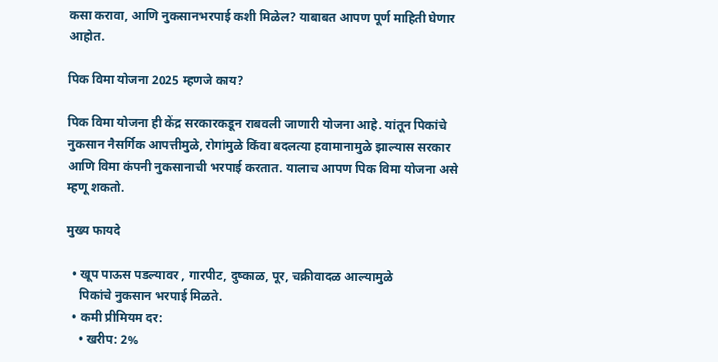कसा करावा, आणि नुकसानभरपाई कशी मिळेल? याबाबत आपण पूर्ण माहिती घेणार आहोत.

पिक विमा योजना 2025 म्हणजे काय?

पिक विमा योजना ही केंद्र सरकारकडून राबवली जाणारी योजना आहे. यांतून पिकांचे नुकसान नैसर्गिक आपत्तीमुळे, रोगांमुळे किंवा बदलत्या हवामानामुळे झाल्यास सरकार आणि विमा कंपनी नुकसानाची भरपाई करतात. यालाच आपण पिक विमा योजना असे म्हणू शकतो.

मुख्य फायदे

  • खूप पाऊस पडल्यावर , गारपीट, दुष्काळ, पूर, चक्रीवादळ आल्यामुळे
    पिकांचे नुकसान भरपाई मिळते.
  • कमी प्रीमियम दर:
    • खरीप: 2%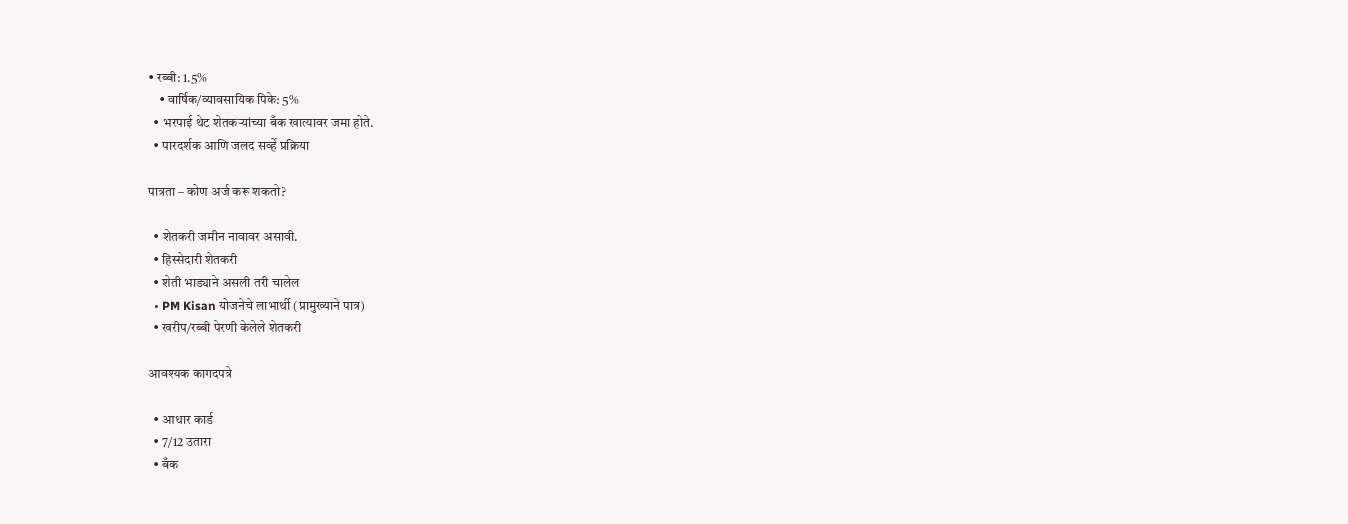• रब्बी: 1.5%
    • वार्षिक/व्यावसायिक पिके: 5%
  • भरपाई थेट शेतकऱ्यांच्या बँक खात्यावर जमा होते.
  • पारदर्शक आणि जलद सर्व्हे प्रक्रिया

पात्रता – कोण अर्ज करू शकतो?

  • शेतकरी जमीन नावावर असावी.
  • हिस्सेदारी शेतकरी
  • शेती भाड्याने असली तरी चालेल
  • PM Kisan योजनेचे लाभार्थी (प्रामुख्याने पात्र)
  • खरीप/रब्बी पेरणी केलेले शेतकरी

आवश्यक कागदपत्रे

  • आधार कार्ड
  • 7/12 उतारा
  • बँक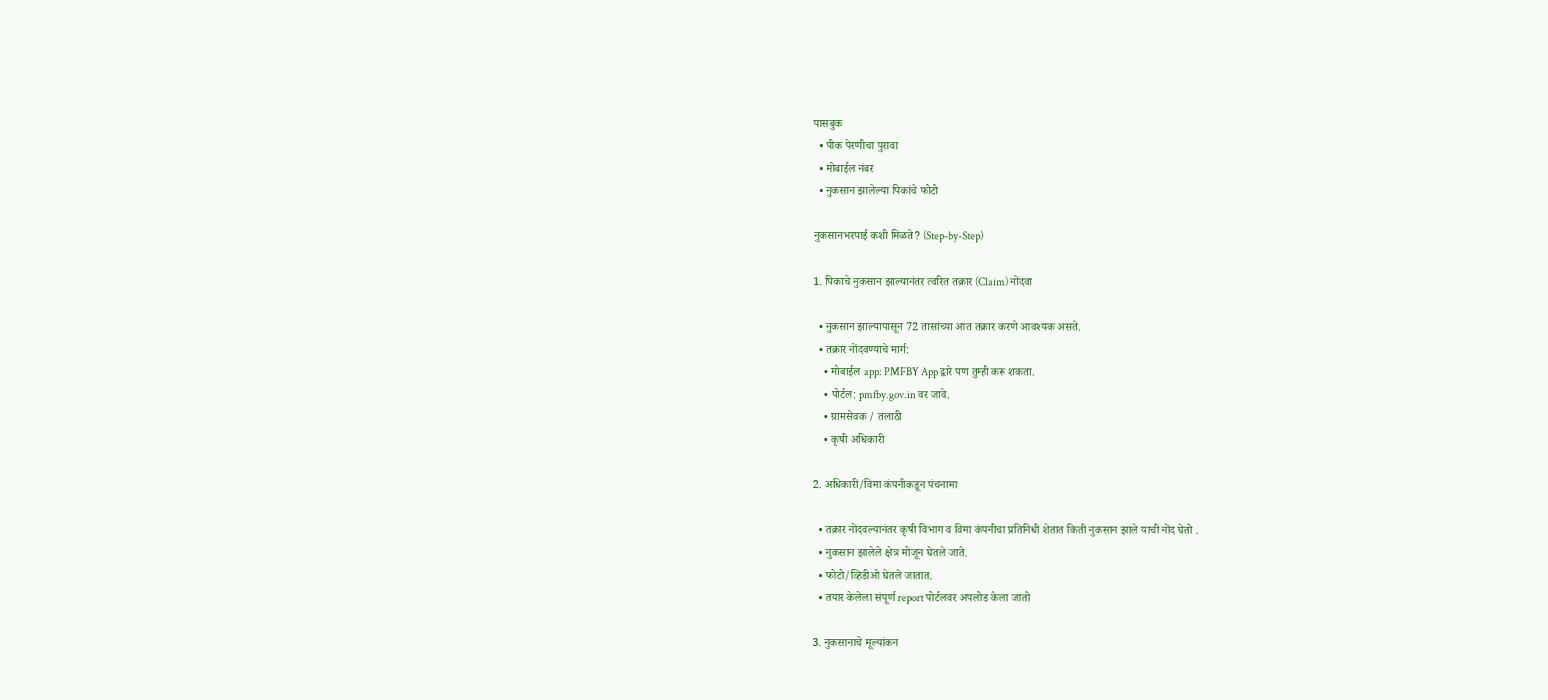पासबुक
  • पीक पेरणीचा पुरावा
  • मोबाईल नंबर
  • नुकसान झालेल्या पिकांचे फोटो

नुकसानभरपाई कशी मिळते? (Step-by-Step)

1. पिकाचे नुकसान झाल्यानंतर त्वरित तक्रार (Claim) नोंदवा

  • नुकसान झाल्यापासून 72 तासांच्या आत तक्रार करणे आवश्यक असते.
  • तक्रार नोंदवण्याचे मार्ग:
    • मोबाईल app: PMFBY App द्वारे पण तुम्ही करू शकता.
    • पोर्टल: pmfby.gov.in वर जावे.
    • ग्रामसेवक / तलाठी
    • कृषी अधिकारी

2. अधिकारी/विमा कंपनीकडून पंचनामा

  • तक्रार नोंदवल्यानंतर कृषी विभाग व विमा कंपनीचा प्रतिनिधी शेतात किती नुकसान झाले याची नोंद घेतो .
  • नुकसान झालेले क्षेत्र मोजून घेतले जाते.
  • फोटो/व्हिडीओ घेतले जातात.
  • तयार केलेला संपूर्ण report पोर्टलवर अपलोड केला जातो

3. नुकसानाचे मूल्यांकन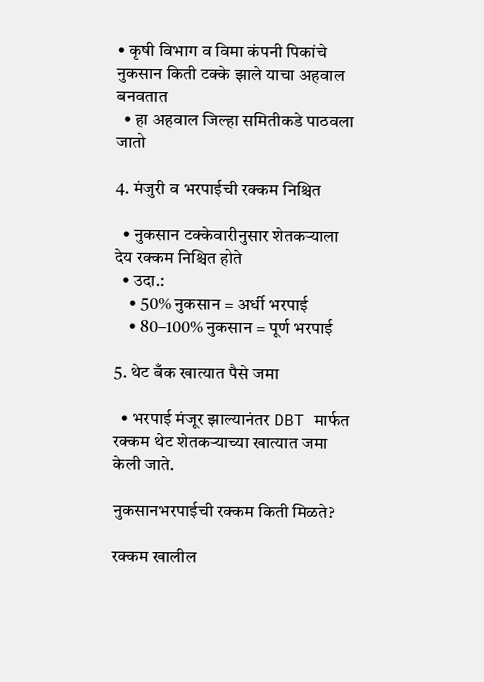• कृषी विभाग व विमा कंपनी पिकांचे नुकसान किती टक्के झाले याचा अहवाल बनवतात
  • हा अहवाल जिल्हा समितीकडे पाठवला जातो

4. मंजुरी व भरपाईची रक्कम निश्चित

  • नुकसान टक्केवारीनुसार शेतकऱ्याला देय रक्कम निश्चित होते
  • उदा.:
    • 50% नुकसान = अर्धी भरपाई
    • 80–100% नुकसान = पूर्ण भरपाई

5. थेट बँक खात्यात पैसे जमा

  • भरपाई मंजूर झाल्यानंतर DBT मार्फत रक्कम थेट शेतकऱ्याच्या खात्यात जमा केली जाते.

नुकसानभरपाईची रक्कम किती मिळते?

रक्कम खालील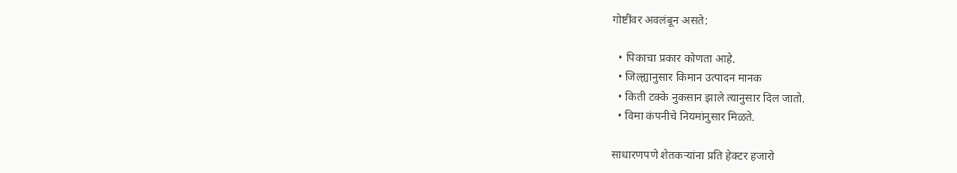गोष्टींवर अवलंबून असते:

  • पिकाचा प्रकार कोणता आहे.
  • जिल्ह्यानुसार किमान उत्पादन मानक
  • किती टक्के नुकसान झाले त्यानुसार दिल जातो.
  • विमा कंपनीचे नियमांनुसार मिळते.

साधारणपणे शेतकऱ्यांना प्रति हेक्टर हजारो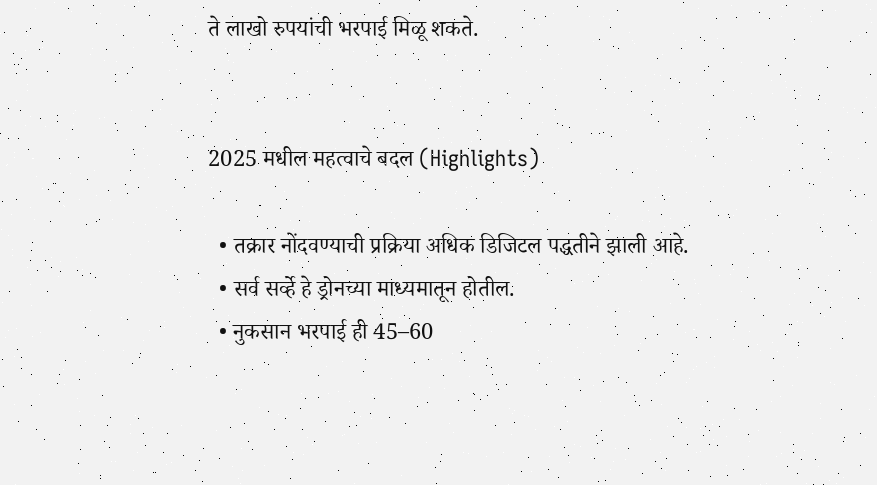ते लाखो रुपयांची भरपाई मिळू शकते.


2025 मधील महत्वाचे बदल (Highlights)

  • तक्रार नोंदवण्याची प्रक्रिया अधिक डिजिटल पद्धतीने झाली आहे.
  • सर्व सर्व्हे हे ड्रोनच्या माध्यमातून होतील.
  • नुकसान भरपाई ही 45–60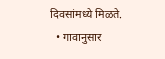दिवसांमध्ये मिळते.
  • गावानुसार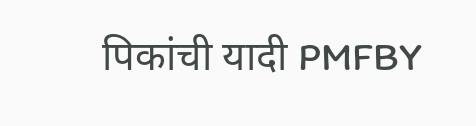पिकांची यादी PMFBY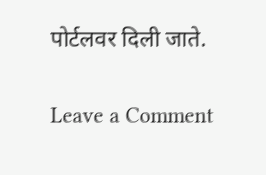पोर्टलवर दिली जाते.

Leave a Comment